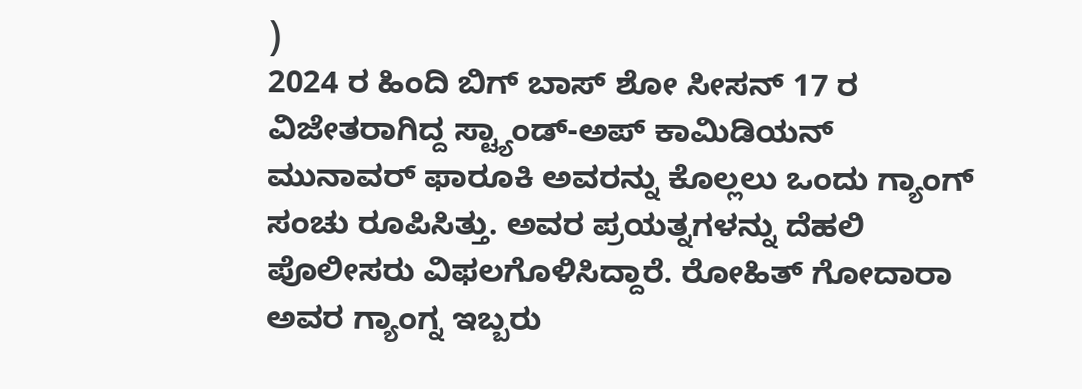)
2024 ರ ಹಿಂದಿ ಬಿಗ್ ಬಾಸ್ ಶೋ ಸೀಸನ್ 17 ರ ವಿಜೇತರಾಗಿದ್ದ ಸ್ಟ್ಯಾಂಡ್-ಅಪ್ ಕಾಮಿಡಿಯನ್ ಮುನಾವರ್ ಫಾರೂಕಿ ಅವರನ್ನು ಕೊಲ್ಲಲು ಒಂದು ಗ್ಯಾಂಗ್ ಸಂಚು ರೂಪಿಸಿತ್ತು. ಅವರ ಪ್ರಯತ್ನಗಳನ್ನು ದೆಹಲಿ ಪೊಲೀಸರು ವಿಫಲಗೊಳಿಸಿದ್ದಾರೆ. ರೋಹಿತ್ ಗೋದಾರಾ ಅವರ ಗ್ಯಾಂಗ್ನ ಇಬ್ಬರು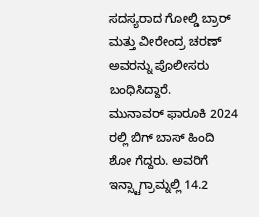ಸದಸ್ಯರಾದ ಗೋಲ್ಡಿ ಬ್ರಾರ್ ಮತ್ತು ವೀರೇಂದ್ರ ಚರಣ್ ಅವರನ್ನು ಪೊಲೀಸರು ಬಂಧಿಸಿದ್ದಾರೆ.
ಮುನಾವರ್ ಫಾರೂಕಿ 2024 ರಲ್ಲಿ ಬಿಗ್ ಬಾಸ್ ಹಿಂದಿ ಶೋ ಗೆದ್ದರು. ಅವರಿಗೆ ಇನ್ಸ್ಟಾಗ್ರಾಮ್ನಲ್ಲಿ 14.2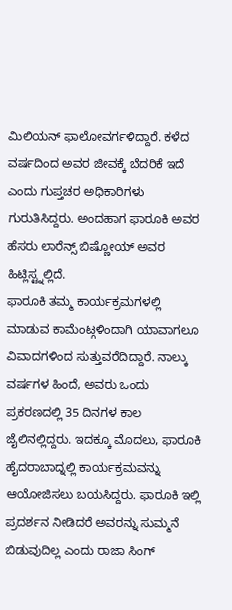ಮಿಲಿಯನ್ ಫಾಲೋವರ್ಗಳಿದ್ದಾರೆ. ಕಳೆದ ವರ್ಷದಿಂದ ಅವರ ಜೀವಕ್ಕೆ ಬೆದರಿಕೆ ಇದೆ ಎಂದು ಗುಪ್ತಚರ ಅಧಿಕಾರಿಗಳು ಗುರುತಿಸಿದ್ದರು. ಅಂದಹಾಗ ಫಾರೂಕಿ ಅವರ ಹೆಸರು ಲಾರೆನ್ಸ್ ಬಿಷ್ಣೋಯ್ ಅವರ ಹಿಟ್ಲಿಸ್ಟ್ನಲ್ಲಿದೆ.
ಫಾರೂಕಿ ತಮ್ಮ ಕಾರ್ಯಕ್ರಮಗಳಲ್ಲಿ ಮಾಡುವ ಕಾಮೆಂಟ್ಗಳಿಂದಾಗಿ ಯಾವಾಗಲೂ ವಿವಾದಗಳಿಂದ ಸುತ್ತುವರೆದಿದ್ದಾರೆ. ನಾಲ್ಕು ವರ್ಷಗಳ ಹಿಂದೆ, ಅವರು ಒಂದು ಪ್ರಕರಣದಲ್ಲಿ 35 ದಿನಗಳ ಕಾಲ ಜೈಲಿನಲ್ಲಿದ್ದರು. ಇದಕ್ಕೂ ಮೊದಲು, ಫಾರೂಕಿ ಹೈದರಾಬಾದ್ನಲ್ಲಿ ಕಾರ್ಯಕ್ರಮವನ್ನು ಆಯೋಜಿಸಲು ಬಯಸಿದ್ದರು. ಫಾರೂಕಿ ಇಲ್ಲಿ ಪ್ರದರ್ಶನ ನೀಡಿದರೆ ಅವರನ್ನು ಸುಮ್ಮನೆ ಬಿಡುವುದಿಲ್ಲ ಎಂದು ರಾಜಾ ಸಿಂಗ್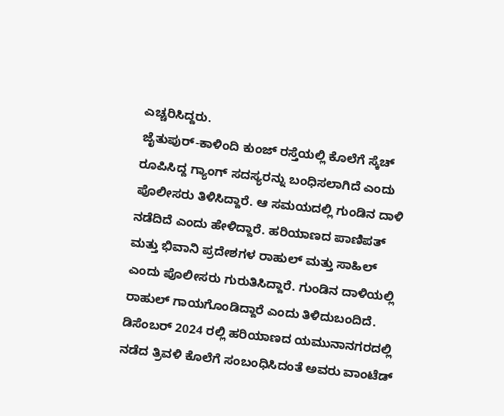ಎಚ್ಚರಿಸಿದ್ದರು.
ಜೈತುಪುರ್-ಕಾಳಿಂದಿ ಕುಂಜ್ ರಸ್ತೆಯಲ್ಲಿ ಕೊಲೆಗೆ ಸ್ಕೆಚ್ ರೂಪಿಸಿದ್ದ ಗ್ಯಾಂಗ್ ಸದಸ್ಯರನ್ನು ಬಂಧಿಸಲಾಗಿದೆ ಎಂದು ಪೊಲೀಸರು ತಿಳಿಸಿದ್ದಾರೆ. ಆ ಸಮಯದಲ್ಲಿ ಗುಂಡಿನ ದಾಳಿ ನಡೆದಿದೆ ಎಂದು ಹೇಳಿದ್ದಾರೆ. ಹರಿಯಾಣದ ಪಾಣಿಪತ್ ಮತ್ತು ಭಿವಾನಿ ಪ್ರದೇಶಗಳ ರಾಹುಲ್ ಮತ್ತು ಸಾಹಿಲ್ ಎಂದು ಪೊಲೀಸರು ಗುರುತಿಸಿದ್ದಾರೆ. ಗುಂಡಿನ ದಾಳಿಯಲ್ಲಿ ರಾಹುಲ್ ಗಾಯಗೊಂಡಿದ್ದಾರೆ ಎಂದು ತಿಳಿದುಬಂದಿದೆ. ಡಿಸೆಂಬರ್ 2024 ರಲ್ಲಿ ಹರಿಯಾಣದ ಯಮುನಾನಗರದಲ್ಲಿ ನಡೆದ ತ್ರಿವಳಿ ಕೊಲೆಗೆ ಸಂಬಂಧಿಸಿದಂತೆ ಅವರು ವಾಂಟೆಡ್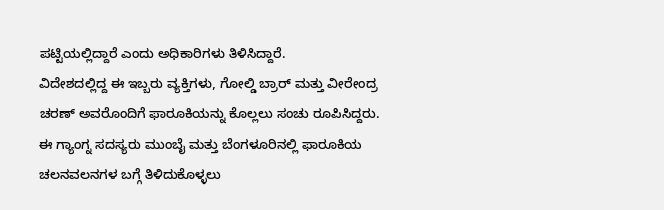ಪಟ್ಟಿಯಲ್ಲಿದ್ದಾರೆ ಎಂದು ಅಧಿಕಾರಿಗಳು ತಿಳಿಸಿದ್ದಾರೆ.
ವಿದೇಶದಲ್ಲಿದ್ದ ಈ ಇಬ್ಬರು ವ್ಯಕ್ತಿಗಳು, ಗೋಲ್ಡಿ ಬ್ರಾರ್ ಮತ್ತು ವೀರೇಂದ್ರ ಚರಣ್ ಅವರೊಂದಿಗೆ ಫಾರೂಕಿಯನ್ನು ಕೊಲ್ಲಲು ಸಂಚು ರೂಪಿಸಿದ್ದರು. ಈ ಗ್ಯಾಂಗ್ನ ಸದಸ್ಯರು ಮುಂಬೈ ಮತ್ತು ಬೆಂಗಳೂರಿನಲ್ಲಿ ಫಾರೂಕಿಯ ಚಲನವಲನಗಳ ಬಗ್ಗೆ ತಿಳಿದುಕೊಳ್ಳಲು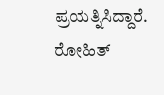ಪ್ರಯತ್ನಿಸಿದ್ದಾರೆ.
ರೋಹಿತ್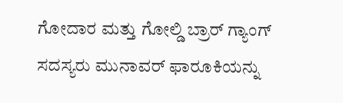ಗೋದಾರ ಮತ್ತು ಗೋಲ್ಡಿ ಬ್ರಾರ್ ಗ್ಯಾಂಗ್ ಸದಸ್ಯರು ಮುನಾವರ್ ಫಾರೂಕಿಯನ್ನು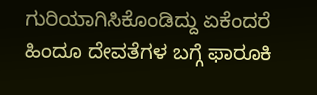ಗುರಿಯಾಗಿಸಿಕೊಂಡಿದ್ದು ಏಕೆಂದರೆ ಹಿಂದೂ ದೇವತೆಗಳ ಬಗ್ಗೆ ಫಾರೂಕಿ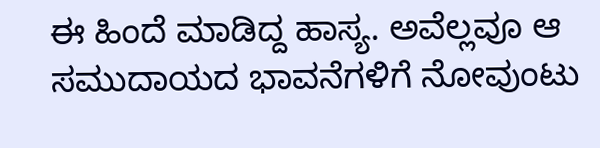ಈ ಹಿಂದೆ ಮಾಡಿದ್ದ ಹಾಸ್ಯ. ಅವೆಲ್ಲವೂ ಆ ಸಮುದಾಯದ ಭಾವನೆಗಳಿಗೆ ನೋವುಂಟು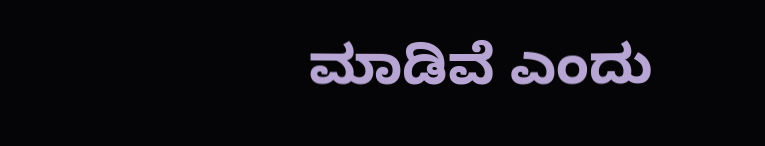ಮಾಡಿವೆ ಎಂದು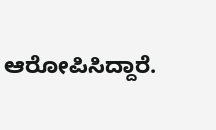ಆರೋಪಿಸಿದ್ದಾರೆ.